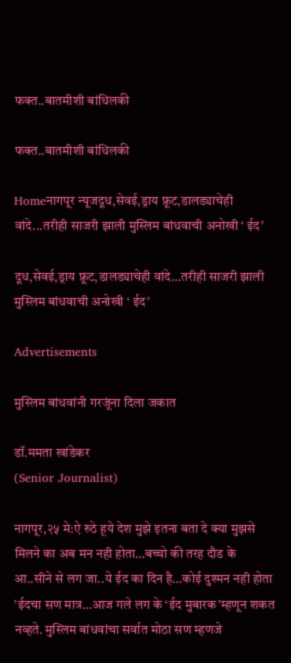फक्त..बातमीशी बांधिलकी

फक्त..बातमीशी बांधिलकी

Homeनागपूर न्यूजदूध,सेवई,ड्राय फ्रूट,डालड्याचेही वांदे...तरीही साजरी झाली मुस्लिम बांधवाची अनोखी ‘ ईद’

दूध,सेवई,ड्राय फ्रूट,डालड्याचेही वांदे…तरीही साजरी झाली मुस्लिम बांधवाची अनोखी ‘ ईद’

Advertisements

मुस्लिम बांधवांनी गरजूंना दिला जकात

डॉ.ममता खांडेकर
(Senior Journalist)

नागपूर,२५ मे:ऐ रुठे हूये देश मुझे इतना बता दे क्या मुझसे मिलने का अब मन नही होता…बच्चो की तरह दौड के आ..सीने से लग जा..ये ईद का दिन है…कोई दुश्‍मन नही होता ’ईदचा सण मात्र…आज गले लग के ‘ईद मुबारक’म्हणून शकत नव्हते. मुस्लिम बांधवांचा सर्वात मोठा सण म्हणजे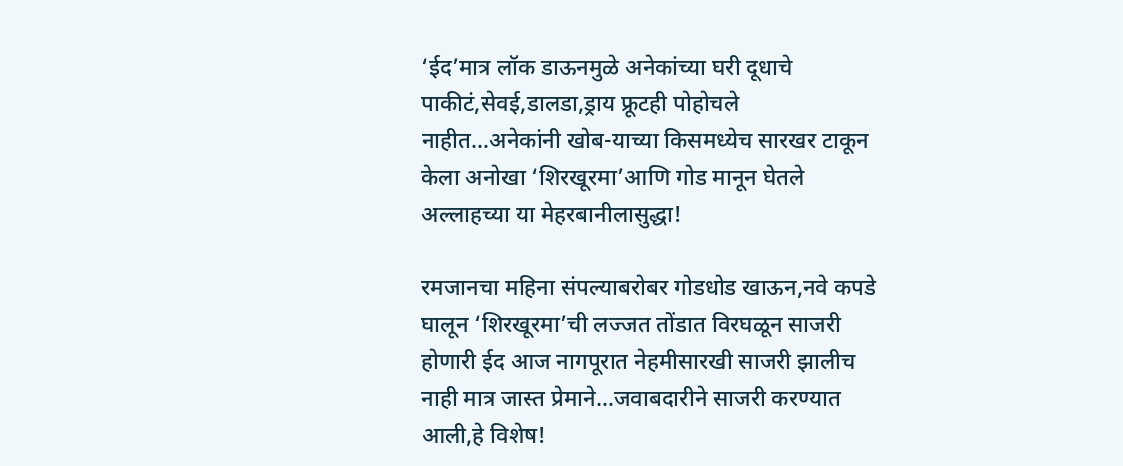‘ईद’मात्र लॉक डाऊनमुळे अनेकांच्या घरी दूधाचे पाकीटं,सेवई,डालडा,ड्राय फ्रूटही पोहोचले नाहीत…अनेकांनी खोब-याच्या किसमध्येच सारखर टाकून केला अनोखा ‘शिरखूरमा’आणि गोड मानून घेतले अल्लाहच्या या मेहरबानीलासुद्धा!

रमजानचा महिना संपल्याबरोबर गोडधोड खाऊन,नवे कपडे घालून ‘शिरखूरमा’ची लज्जत तोंडात विरघळून साजरी होणारी ईद आज नागपूरात नेहमीसारखी साजरी झालीच नाही मात्र जास्त प्रेमाने…जवाबदारीने साजरी करण्यात आली,हे विशेष!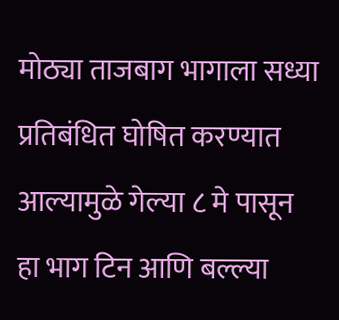मोठ्या ताजबाग भागाला सध्या प्रतिबंधित घोषित करण्यात आल्यामुळे गेल्या ८ मे पासून हा भाग टिन आणि बल्ल्या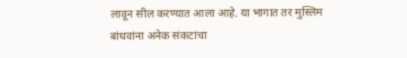लावून सील करण्यात आला आहे. या भागात तर मुस्लिम बांधवांना अनेक संकटांचा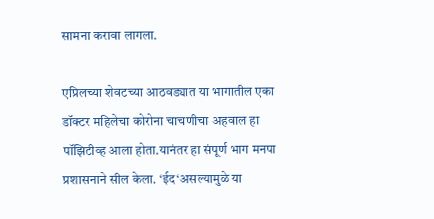सामना करावा लागला.

एप्रिलच्या शेवटच्या आठवड्यात या भागातील एका डॉक्टर महिलेचा कोरोना चाचणीचा अहवाल हा पॉझिटीव्ह आला होता.यानंतर हा संपूर्ण भाग मनपा प्रशासनाने सील केला. ‘ईद‘असल्यामुळे या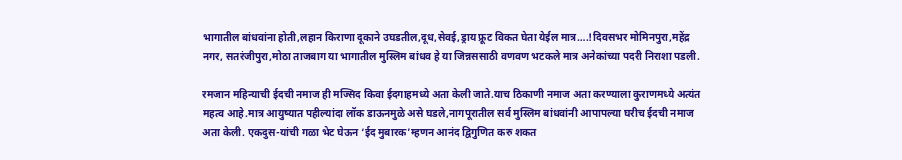भागातील बांधवांना होती,लहान किराणा दूकाने उघडतील,दूध,सेवई,ड्राय फ्रूट विकत घेता येईल मात्र….!दिवसभर मोमिनपुरा,महेंद्र नगर, सतरंजीपुरा,मोठा ताजबाग या भागातील मुस्लिम बांधव हे या जिन्नससाठी वणवण भटकले मात्र अनेकांच्या पदरी निराशा पडली.

रमजान महिन्याची ईदची नमाज ही मज्सिद किवा ईदगाहमध्ये अता केली जाते.याच ठिकाणी नमाज अता करण्याला कुराणमध्ये अत्यंत महत्व आहे.मात्र आयुष्यात पहील्यांदा लॉक डाऊनमुळे असे घडले,नागपूरातील सर्व मुस्लिम बांधवांनी आपापल्या घरीच ईदची नमाज अता केली. एकदुस-यांची गळा भेट घेऊन ‘ईद मुबारक’म्हणन आनंद द्विगुणित करु शकत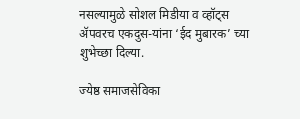नसल्यामुळे सोशल मिडीया व व्हॉट्स ॲपवरच एकदुस-यांना ‘ईद मुबारक’ च्या शुभेच्छा दिल्या.

ज्येष्ठ समाजसेविका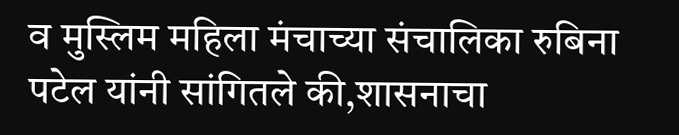व मुस्लिम महिला मंचाच्या संचालिका रुबिना पटेल यांनी सांगितले की,शासनाचा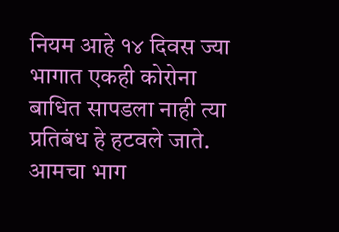नियम आहे १४ दिवस ज्या भागात एकही कोरोना बाधित सापडला नाही त्या प्रतिबंध हे हटवले जाते. आमचा भाग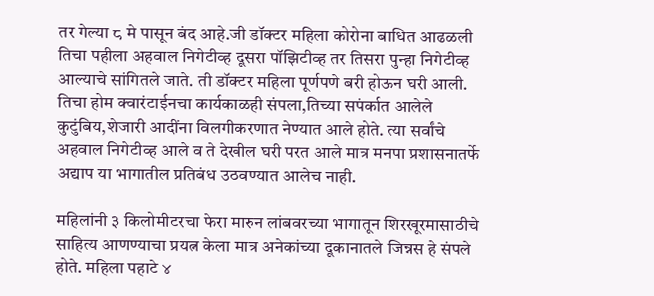तर गेल्या ८ मे पासून बंद आहे.जी डॉक्टर महिला कोरोना बाधित आढळली तिचा पहीला अहवाल निगेटीव्ह दूसरा पॉझिटीव्ह तर तिसरा पुन्हा निगेटीव्ह आल्याचे सांगितले जाते. ती डॉक्टर महिला पूर्णपणे बरी होऊन घरी आली. तिचा होम क्वारंटाईनचा कार्यकाळही संपला,तिच्या सपंर्कात आलेले कुटुंबिय,शेजारी आदींना विलगीकरणात नेण्यात आले होते. त्या सर्वांचे अहवाल निगेटीव्ह आले व ते देखील घरी परत आले मात्र मनपा प्रशासनातर्फे अद्याप या भागातील प्रतिबंध उठवण्यात आलेच नाही.

महिलांनी ३ किलोमीटरचा फेरा मारुन लांबवरच्या भागातून शिरखूरमासाठीचे साहित्य आणण्याचा प्रयत्न केला मात्र अनेकांच्या दूकानातले जिन्नस हे संपले होते. महिला पहाटे ४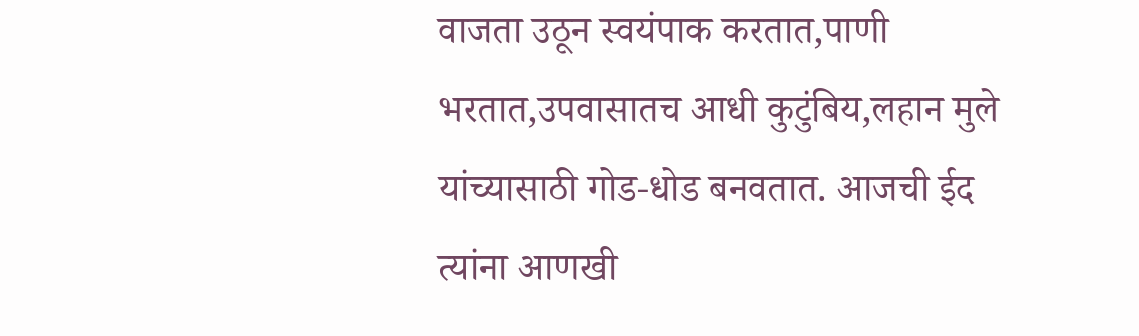वाजता उठून स्वयंपाक करतात,पाणी भरतात,उपवासातच आधी कुटुंबिय,लहान मुले यांच्यासाठी गोड-धोड बनवतात. आजची ईद त्यांना आणखी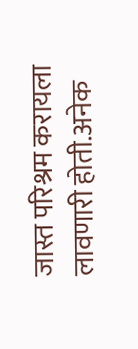जास्त परिश्रम करायला लावणारी होती.अनेक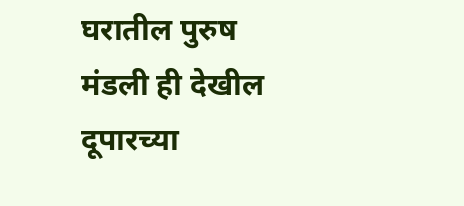घरातील पुरुष मंडली ही देखील दूपारच्या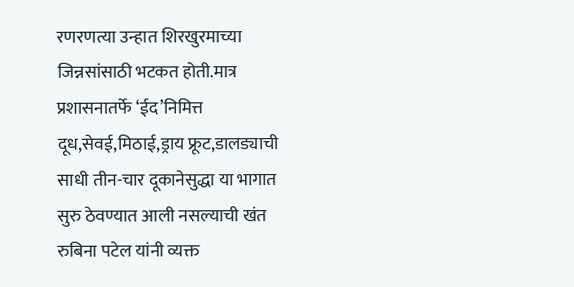रणरणत्या उन्हात शिरखुरमाच्या जिन्नसांसाठी भटकत होती.मात्र प्रशासनातर्फे ‘ईद’निमित्त दूध,सेवई,मिठाई,ड्राय फ्रूट,डालड्याची साधी तीन-चार दूकानेसुद्धा या भागात सुरु ठेवण्यात आली नसल्याची खंत रुबिना पटेल यांनी व्यक्त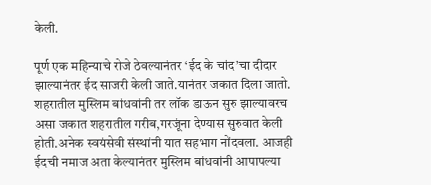केली.

पूर्ण एक महिन्याचे रोजे ठेवल्यानंतर ‘ईद के चांद’चा दीदार झाल्यानंतर ईद साजरी केली जाते.यानंतर जकात दिला जातो. शहरातील मुस्लिम बांधवांनी तर लॉक डाऊन सुरु झाल्यावरच असा जकात शहरातील गरीब,गरजूंना देण्यास सुरुवात केली होती.अनेक स्वयंसेवी संस्थांनी यात सहभाग नोंदवला. आजही ईदची नमाज अता केल्यानंतर मुस्लिम बांधवांनी आपापल्या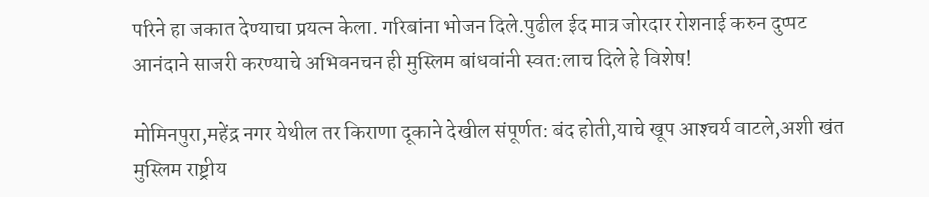परिने हा जकात देण्याचा प्रयत्न केला. गरिबांना भोजन दिले.पुढील ईद मात्र जोरदार रोशनाई करुन दुप्पट आनंदाने साजरी करण्याचे अभिवनचन ही मुस्लिम बांधवांनी स्वत:लाच दिले हे विशेष!

मोमिनपुरा,महेंद्र नगर येथील तर किराणा दूकाने देखील संपूर्णत: बंद होती,याचे खूप आश्‍चर्य वाटले,अशी खंत मुस्लिम राष्ट्रीय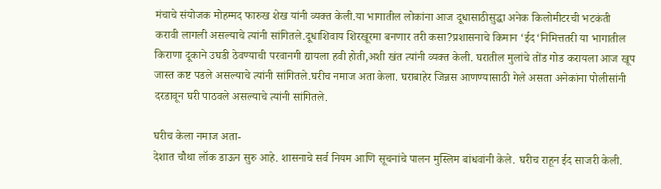मंचाचे संयोजक मोहम्मद फारुख शेख यांनी व्यक्त केली.या भागातील लोकांना आज दूधासाठीसुद्धा अनेक किलोमीटरची भटकंती करावी लागली असल्याचे त्यांनी सांगितले.दूधाशिवाय शिरखूरमा बनणार तरी कसा?प्रशासनाचे किमान ‘ईद‘निमित्ततरी या भागातील किराणा दूकाने उघडी ठेवण्याची परवानगी द्यायला हवी होती,अशी खंत त्यांनी व्यक्त केली. घरातील मुलांचे तोंड गोड करायला आज खूप जास्त कष्ट पडले असल्याचे त्यांनी सांगितले.घरीच नमाज अता केला. घराबाहेर जिन्नस आणण्यासाठी गेले असता अनेकांना पोलीसांनी दरडावून घरी पाठवले असल्याचे त्यांनी सांगितले.

घरीच केला नमाज अता-
देशात चौथा लॉक डाऊन सुरु आहे. शासनाचे सर्व नियम आणि सूचनांचे पालन मुस्लिम बांधवांनी केले. घरीच राहून ईद साजरी केली.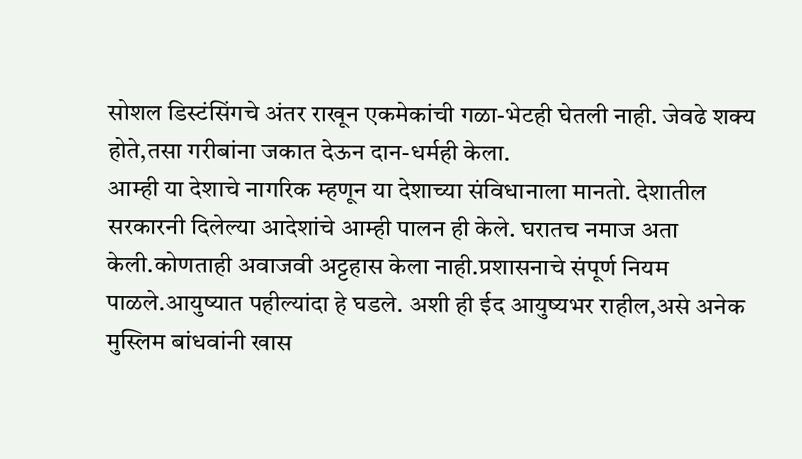सोशल डिस्टंसिंगचे अंतर राखून एकमेकांची गळा-भेटही घेतली नाही. जेवढे शक्य होते,तसा गरीबांना जकात देऊन दान-धर्मही केला.
आम्ही या देशाचे नागरिक म्हणून या देशाच्या संविधानाला मानतो. देशातील सरकारनी दिलेल्या आदेशांचे आम्ही पालन ही केले. घरातच नमाज अता केली.कोणताही अवाजवी अट्टहास केला नाही.प्रशासनाचे संपूर्ण नियम पाळले.आयुष्यात पहील्यांदा हे घडले. अशी ही ईद आयुष्यभर राहील,असे अनेक मुस्लिम बांधवांनी खास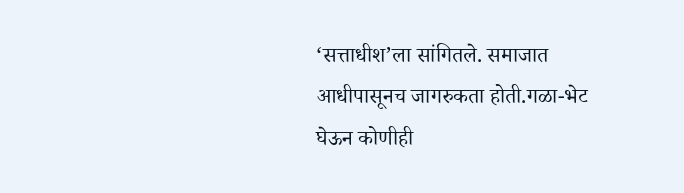‘सत्ताधीश’ला सांगितले. समाजात आधीपासूनच जागरुकता होती.गळा-भेट घेऊन कोणीही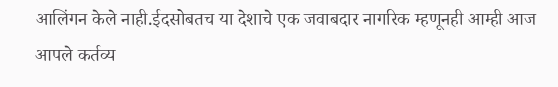आलिंगन केले नाही.ईदसोबतच या देशाचे एक जवाबदार नागरिक म्हणूनही आम्ही आज आपले कर्तव्य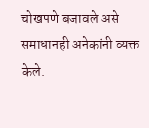चोखपणे बजावले असे समाधानही अनेकांनी व्यक्त केले.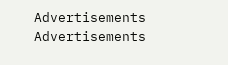Advertisements
Advertisements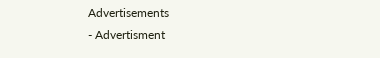Advertisements
- Advertisment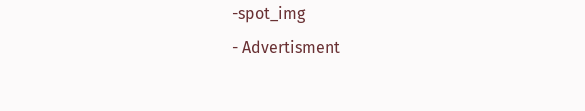-spot_img
- Advertisment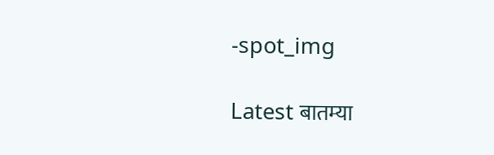-spot_img

Latest बातम्या